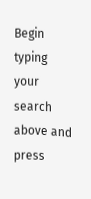Begin typing your search above and press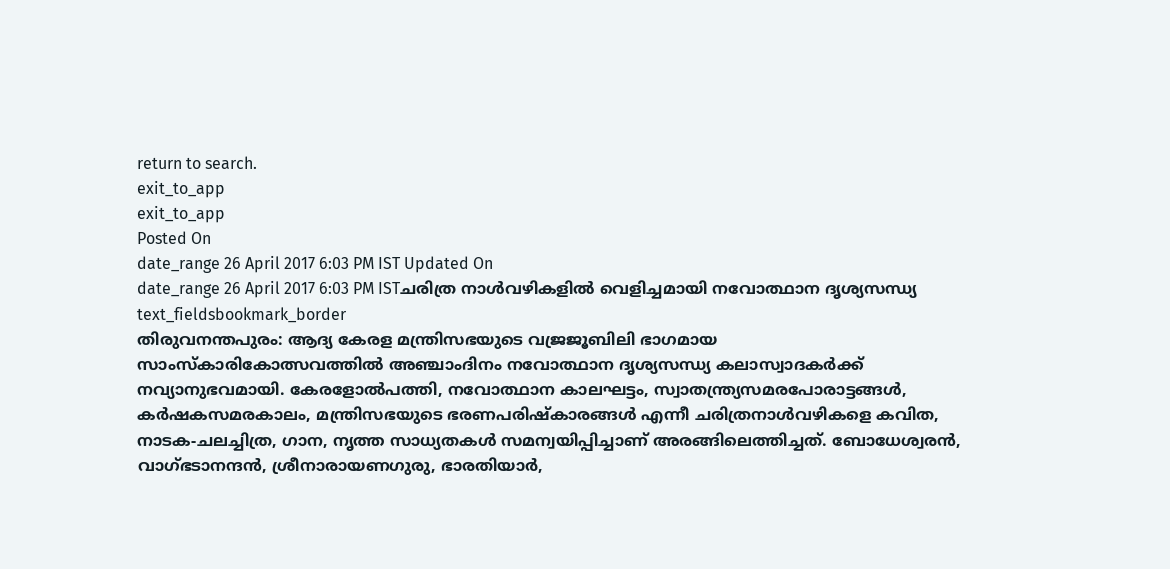return to search.
exit_to_app
exit_to_app
Posted On
date_range 26 April 2017 6:03 PM IST Updated On
date_range 26 April 2017 6:03 PM ISTചരിത്ര നാൾവഴികളിൽ വെളിച്ചമായി നവോത്ഥാന ദൃശ്യസന്ധ്യ
text_fieldsbookmark_border
തിരുവനന്തപുരം: ആദ്യ കേരള മന്ത്രിസഭയുടെ വജ്രജൂബിലി ഭാഗമായ സാംസ്കാരികോത്സവത്തിൽ അഞ്ചാംദിനം നവോത്ഥാന ദൃശ്യസന്ധ്യ കലാസ്വാദകർക്ക് നവ്യാനുഭവമായി. കേരളോൽപത്തി, നവോത്ഥാന കാലഘട്ടം, സ്വാതന്ത്ര്യസമരപോരാട്ടങ്ങൾ, കർഷകസമരകാലം, മന്ത്രിസഭയുടെ ഭരണപരിഷ്കാരങ്ങൾ എന്നീ ചരിത്രനാൾവഴികളെ കവിത, നാടക-ചലച്ചിത്ര, ഗാന, നൃത്ത സാധ്യതകൾ സമന്വയിപ്പിച്ചാണ് അരങ്ങിലെത്തിച്ചത്. ബോധേശ്വരൻ, വാഗ്ഭടാനന്ദൻ, ശ്രീനാരായണഗുരു, ഭാരതിയാർ,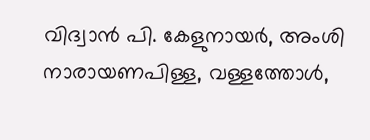വിദ്വാൻ പി. കേളുനായർ, അംശി നാരായണപിള്ള, വള്ളത്തോൾ,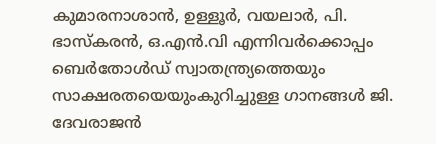കുമാരനാശാൻ, ഉള്ളൂർ, വയലാർ, പി. ഭാസ്കരൻ, ഒ.എൻ.വി എന്നിവർക്കൊപ്പം ബെർതോൾഡ് സ്വാതന്ത്ര്യത്തെയും സാക്ഷരതയെയുംകുറിച്ചുള്ള ഗാനങ്ങൾ ജി. ദേവരാജൻ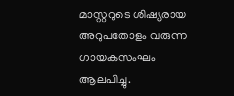മാസ്റ്ററുടെ ശിഷ്യരായ അറുപതോളം വരുന്ന ഗായകസംഘം ആലപിച്ചു.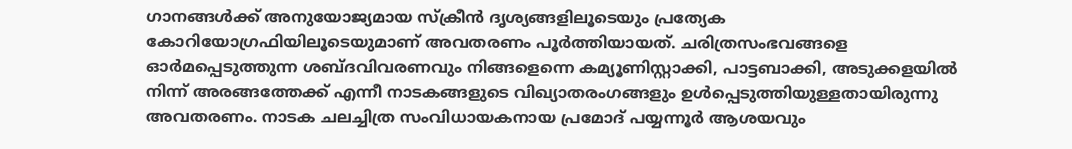ഗാനങ്ങൾക്ക് അനുയോജ്യമായ സ്ക്രീൻ ദൃശ്യങ്ങളിലൂടെയും പ്രത്യേക കോറിയോഗ്രഫിയിലൂടെയുമാണ് അവതരണം പൂർത്തിയായത്. ചരിത്രസംഭവങ്ങളെ ഓർമപ്പെടുത്തുന്ന ശബ്ദവിവരണവും നിങ്ങളെന്നെ കമ്യൂണിസ്റ്റാക്കി, പാട്ടബാക്കി, അടുക്കളയിൽ നിന്ന് അരങ്ങത്തേക്ക് എന്നീ നാടകങ്ങളുടെ വിഖ്യാതരംഗങ്ങളും ഉൾപ്പെടുത്തിയുള്ളതായിരുന്നു അവതരണം. നാടക ചലച്ചിത്ര സംവിധായകനായ പ്രമോദ് പയ്യന്നൂർ ആശയവും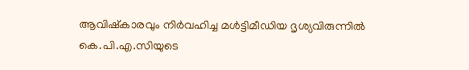ആവിഷ്കാരവും നിർവഹിച്ച മൾട്ടിമീഡിയ ദൃശ്യവിരുന്നിൽ കെ.പി.എ.സിയുടെ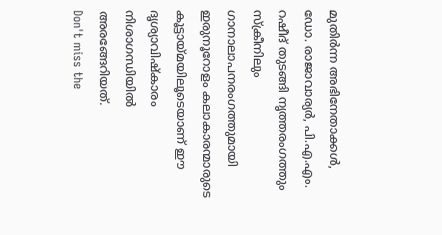മുതിർന്ന അഭിനേതാക്കൾ, ഡോ. രാജാവാര്യർ, പി.എ.എം. റഷീദ് തുടങ്ങി നൃത്തരംഗത്തും സ്ക്രീനിലും ഗാനാലാപനരംഗത്തുമായി ഇരുനൂറോളം കലാകാരന്മാരുടെ കൂട്ടായ്മയിലൂടെയാണ് ഈ ദൃശ്യാവിഷ്കാരം നിശാഗന്ധിയിൽ അരങ്ങേറിയത്.
Don't miss the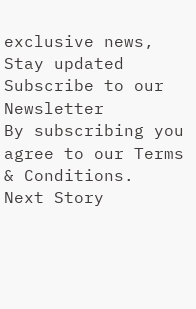exclusive news, Stay updated
Subscribe to our Newsletter
By subscribing you agree to our Terms & Conditions.
Next Story